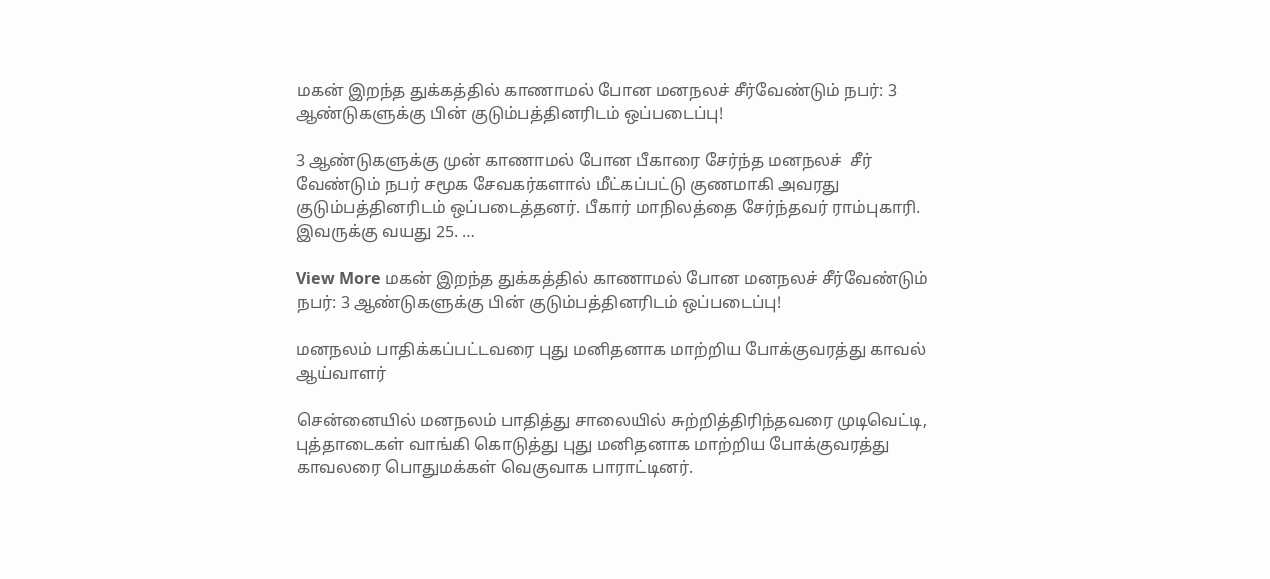மகன் இறந்த துக்கத்தில் காணாமல் போன மனநலச் சீர்வேண்டும் நபர்: 3 ஆண்டுகளுக்கு பின் குடும்பத்தினரிடம் ஒப்படைப்பு!

3 ஆண்டுகளுக்கு முன் காணாமல் போன பீகாரை சேர்ந்த மனநலச்  சீர் வேண்டும் நபர் சமூக சேவகர்களால் மீட்கப்பட்டு குணமாகி அவரது குடும்பத்தினரிடம் ஒப்படைத்தனர். பீகார் மாநிலத்தை சேர்ந்தவர் ராம்புகாரி.  இவருக்கு வயது 25. …

View More மகன் இறந்த துக்கத்தில் காணாமல் போன மனநலச் சீர்வேண்டும் நபர்: 3 ஆண்டுகளுக்கு பின் குடும்பத்தினரிடம் ஒப்படைப்பு!

மனநலம் பாதிக்கப்பட்டவரை புது மனிதனாக மாற்றிய போக்குவரத்து காவல் ஆய்வாளர்

சென்னையில் மனநலம் பாதித்து சாலையில் சுற்றித்திரிந்தவரை முடிவெட்டி, புத்தாடைகள் வாங்கி கொடுத்து புது மனிதனாக மாற்றிய போக்குவரத்து காவலரை பொதுமக்கள் வெகுவாக பாராட்டினர்.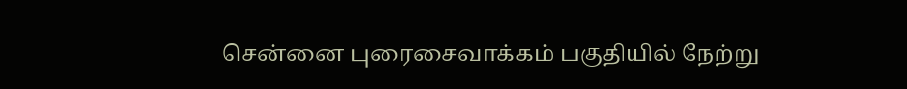சென்னை புரைசைவாக்கம் பகுதியில் நேற்று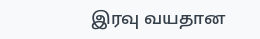இரவு வயதான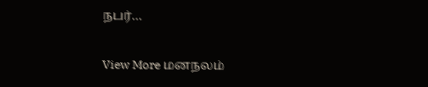நபர்…

View More மனநலம்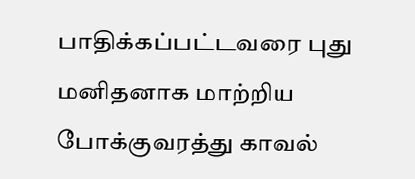பாதிக்கப்பட்டவரை புது மனிதனாக மாற்றிய போக்குவரத்து காவல்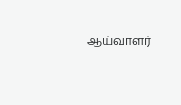ஆய்வாளர்